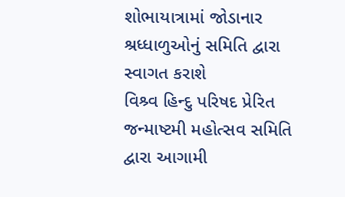શોભાયાત્રામાં જોડાનાર શ્રધ્ધાળુઓનું સમિતિ દ્વારા સ્વાગત કરાશે
વિશ્ર્વ હિન્દુ પરિષદ પ્રેરિત જન્માષ્ટમી મહોત્સવ સમિતિ દ્વારા આગામી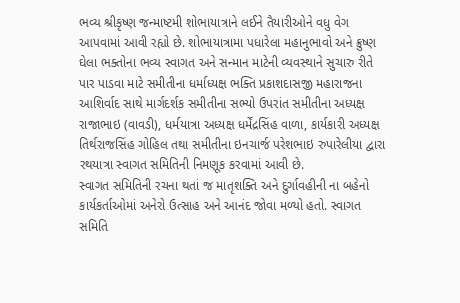ભવ્ય શ્રીકૃષ્ણ જન્માષ્ટમી શોભાયાત્રાને લઈને તૈયારીઓને વધુ વેગ આપવામાં આવી રહ્યો છે. શોભાયાત્રામા પધારેલા મહાનુભાવો અને ક્રુષ્ણ ઘેલા ભક્તોના ભવ્ય સ્વાગત અને સન્માન માટેની વ્યવસ્થાને સુચારુ રીતે પાર પાડવા માટે સમીતીના ધર્માધ્યક્ષ ભક્તિ પ્રકાશદાસજી મહારાજના આશિર્વાદ સાથે માર્ગદર્શક સમીતીના સભ્યો ઉપરાંત સમીતીના અધ્યક્ષ રાજાભાઇ (વાવડી), ધર્મયાત્રા અધ્યક્ષ ધર્મેંદ્રસિંહ વાળા, કાર્યકારી અધ્યક્ષ તિર્થરાજસિંહ ગોહિલ તથા સમીતીના ઇનચાર્જ પરેશભાઇ રુપારેલીયા દ્વારા રથયાત્રા સ્વાગત સમિતિની નિમણૂક કરવામાં આવી છે.
સ્વાગત સમિતિની રચના થતાં જ માતૃશક્તિ અને દુર્ગાવહીની ના બહેનો કાર્યકર્તાઓમાં અનેરો ઉત્સાહ અને આનંદ જોવા મળ્યો હતો. સ્વાગત સમિતિ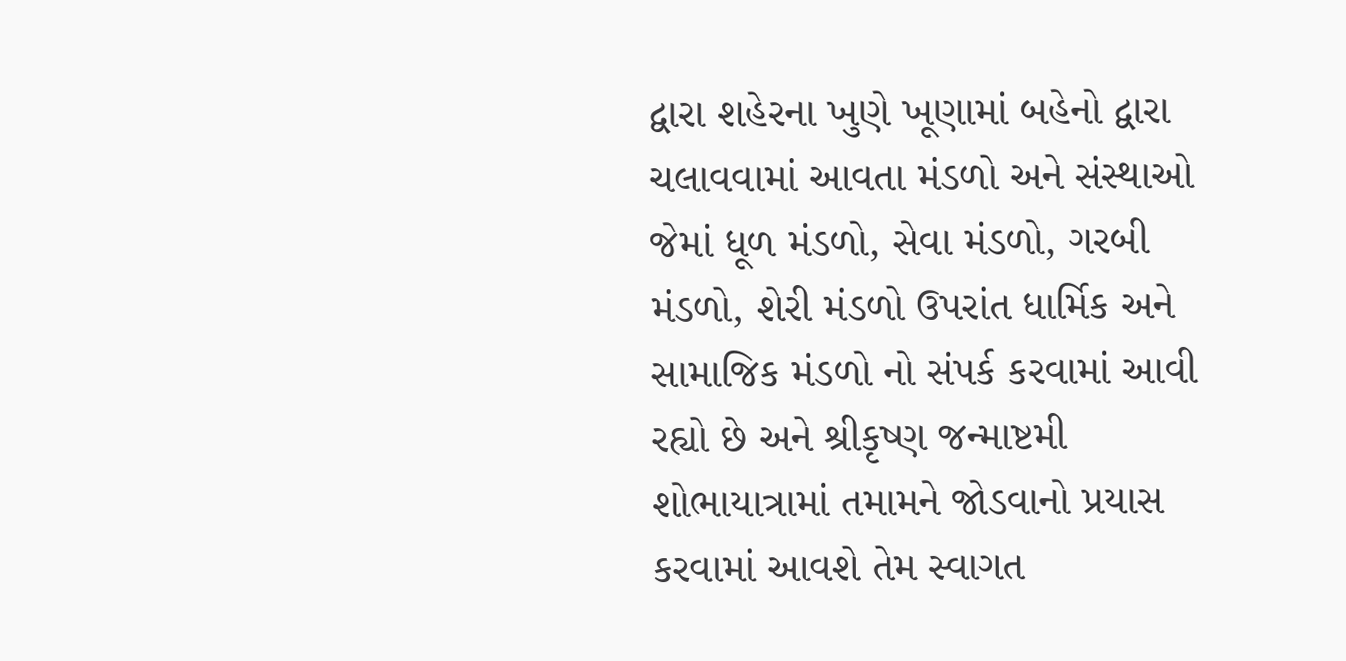દ્વારા શહેરના ખુણે ખૂણામાં બહેનો દ્વારા ચલાવવામાં આવતા મંડળો અને સંસ્થાઓ જેમાં ધૂળ મંડળો, સેવા મંડળો, ગરબી મંડળો, શેરી મંડળો ઉપરાંત ધાર્મિક અને સામાજિક મંડળો નો સંપર્ક કરવામાં આવી રહ્યો છે અને શ્રીકૃષ્ણ જન્માષ્ટમી શોભાયાત્રામાં તમામને જોડવાનો પ્રયાસ કરવામાં આવશે તેમ સ્વાગત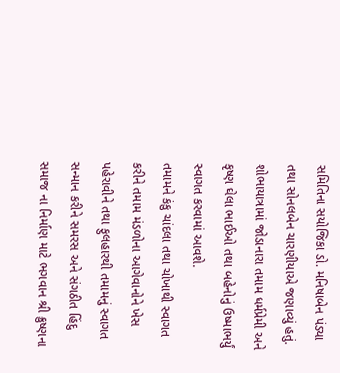સમિતિના સયોજિકા ડો. મનિષાબેન પંડ્યા તથા સોનલબેન ચારણીયાએ જણાવ્યું હતું. શોભાયાત્રામાં જોડાનારા તમામ ધર્મપ્રેમી અને કૃષ્ણ ઘેલા ભાઈઓ તથા બહેનોનું ઉષ્માભર્યું સ્વાગત કરવામાં આવશે.
તમામને કંકુ ચાંદલા તથા ચોખાથી સ્વાગત કરીને તમામ મંડળોના આગેવાનોને ખેસ પહેરાવીને તથા ફુલહારથી તમામનું સ્વાગત સન્માન કરીને સમરસ અને સંગઠીત હિંદુ સમાજ ના નિર્માણ માટે ભગવાન શ્રી ક્રુષ્ણના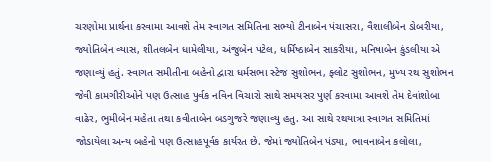ચરણોમા પ્રાર્થના કરવામા આવશે તેમ સ્વાગત સમિતિના સભ્યો ટીનાબેન પંચાસરા, વૈશાલીબેન ડોબરીયા, જ્યોતિબેન વ્યાસ, શીતલબેન ધામેલીયા, અંજુબેન પટેલ, ધર્મિષ્ઠાબેન સાકરીયા, મનિષાબેન કુંડલીયા એ જણાવ્યું હતું. સ્વાગત સમીતીના બહેનો દ્વારા ધર્મસભા સ્ટેજ સુશોભન, ફ્લોટ સુશોભન, મુખ્ય રથ સુશોભન જેવી કામગીરીઓને પણ ઉત્સાહ પુર્વક નવિન વિચારો સાથે સમયસર પુર્ણ કરવામા આવશે તેમ દેવાંશોબા વાઢેર, ભુમીબેન મહેતા તથા કવીતાબેન બડગુજરે જણાવ્યુ હતુ. આ સાથે રથયાત્રા સ્વાગત સમિતિમાં જોડાયેલા અન્ય બહેનો પણ ઉત્સાહપૂર્વક કાર્યરત છે. જેમાં જ્યોતિબેન પંડ્યા, ભાવનાબેન કલોલા,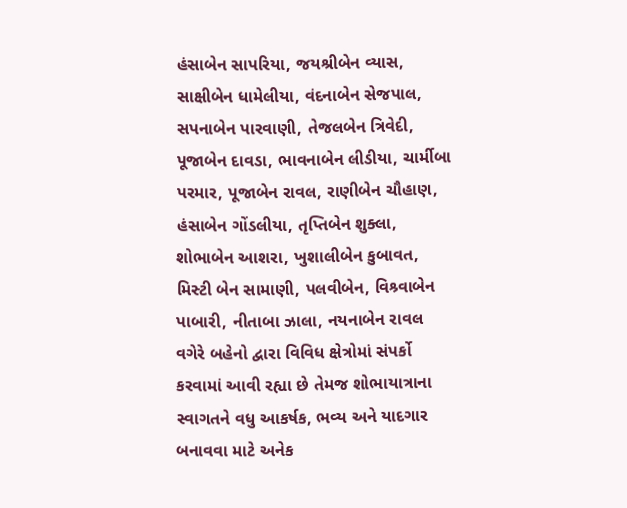હંસાબેન સાપરિયા, જયશ્રીબેન વ્યાસ, સાક્ષીબેન ધામેલીયા, વંદનાબેન સેજપાલ, સપનાબેન પારવાણી, તેજલબેન ત્રિવેદી, પૂજાબેન દાવડા, ભાવનાબેન લીડીયા, ચાર્મીબા પરમાર, પૂજાબેન રાવલ, રાણીબેન ચૌહાણ, હંસાબેન ગોંડલીયા, તૃપ્તિબેન શુક્લા, શોભાબેન આશરા, ખુશાલીબેન કુબાવત, મિસ્ટી બેન સામાણી, પલવીબેન, વિશ્ર્વાબેન પાબારી, નીતાબા ઝાલા, નયનાબેન રાવલ વગેરે બહેનો દ્વારા વિવિધ ક્ષેત્રોમાં સંપર્કો કરવામાં આવી રહ્યા છે તેમજ શોભાયાત્રાના સ્વાગતને વધુ આકર્ષક, ભવ્ય અને યાદગાર બનાવવા માટે અનેક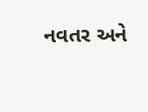નવતર અને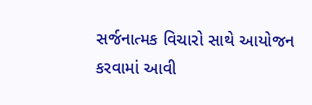સર્જનાત્મક વિચારો સાથે આયોજન કરવામાં આવી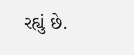રહ્યું છે.